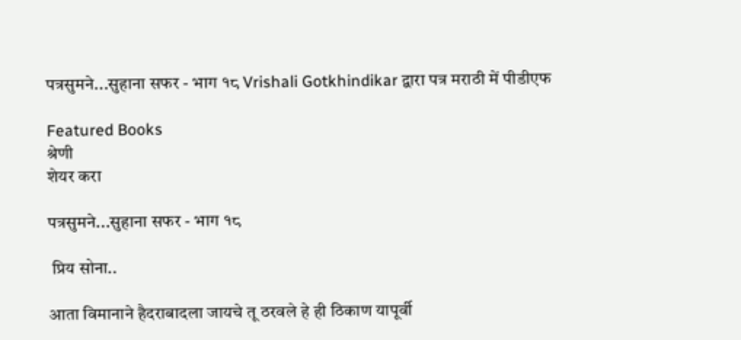पत्रसुमने...सुहाना सफर - भाग १८ Vrishali Gotkhindikar द्वारा पत्र मराठी में पीडीएफ

Featured Books
श्रेणी
शेयर करा

पत्रसुमने...सुहाना सफर - भाग १८

 प्रिय सोना..

आता विमानाने हैदराबादला जायचे तू ठरवले हे ही ठिकाण यापूर्वी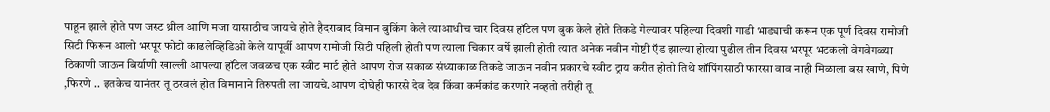पाहून झाले होते पण जस्ट थ्रील आणि मजा यासाठीच जायचे होते हैदराबाद विमान बुकिंग केले त्याआधीच चार दिवस हॉटेल पण बुक केले होते तिकडे गेल्यावर पहिल्या दिवशी गाडी भाड्याची करून एक पूर्ण दिवस रामोजी सिटी फिरून आलो भरपूर फोटो काढलेव्हिडिओ केले यापूर्वी आपण रामोजी सिटी पहिली होती पण त्याला चिकार वर्षे झाली होती त्यात अनेक नवीन गोष्टी ऍड झाल्या होत्या पुढील तीन दिवस भरपूर भटकलो वेगवेगळ्या ठिकाणी जाऊन बिर्याणी खाल्ली आपल्या हॉटेल जवळच एक स्वीट मार्ट होते आपण रोज सकाळ संध्याकाळ तिकडे जाऊन नवीन प्रकारचे स्वीट ट्राय करीत होतो तिथे शॉपिंगसाठी फारसा वाव नाही मिळाला बस खाणे, पिणे ,फिरणे .. इतकेच यानंतर तू ठरवलं होत विमानाने तिरुपती ला जायचे.आपण दोघेही फारसे देव देव किंवा कर्मकांड करणारे नव्हतो तरीही तू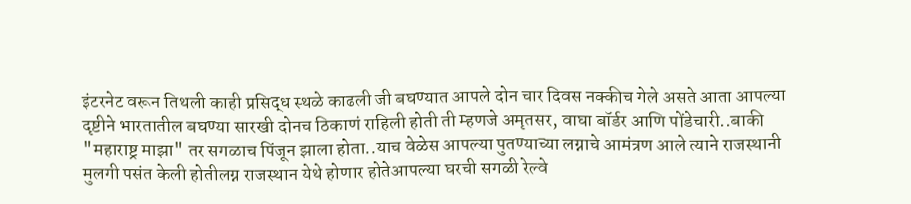इंटरनेट वरून तिथली काही प्रसिद्ध स्थळे काढली जी बघण्यात आपले दोन चार दिवस नक्कीच गेले असते आता आपल्या दृष्टीने भारतातील बघण्या सारखी दोनच ठिकाणं राहिली होती ती म्हणजे अमृतसर, वाघा बॉर्डर आणि पोंडेचारी..बाकी "महाराष्ट्र माझा" तर सगळाच पिंजून झाला होता..याच वेळेस आपल्या पुतण्याच्या लग्नाचे आमंत्रण आले त्याने राजस्थानी मुलगी पसंत केली होतीलग्न राजस्थान येथे होणार होतेआपल्या घरची सगळी रेल्वे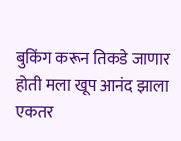बुकिंग करून तिकडे जाणार होती मला खूप आनंद झाला एकतर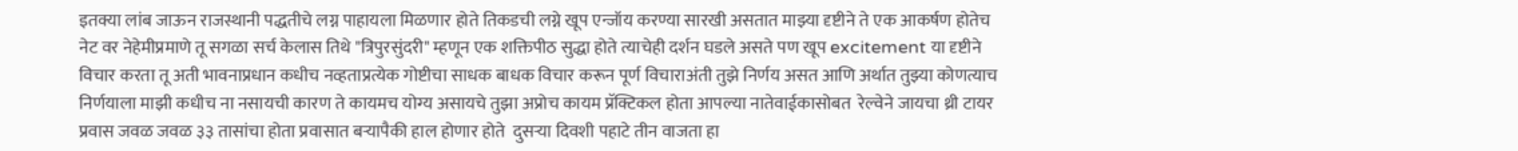इतक्या लांब जाऊन राजस्थानी पद्धतीचे लग्न पाहायला मिळणार होते तिकडची लग्ने खूप एन्जॉय करण्या सारखी असतात माझ्या दृष्टीने ते एक आकर्षण होतेच नेट वर नेहेमीप्रमाणे तू सगळा सर्च केलास तिथे "त्रिपुरसुंदरी" म्हणून एक शक्तिपीठ सुद्धा होते त्याचेही दर्शन घडले असते पण खूप excitement या दृष्टीने विचार करता तू अती भावनाप्रधान कधीच नव्हताप्रत्येक गोष्टीचा साधक बाधक विचार करून पूर्ण विचाराअंती तुझे निर्णय असत आणि अर्थात तुझ्या कोणत्याच निर्णयाला माझी कधीच ना नसायची कारण ते कायमच योग्य असायचे तुझा अप्रोच कायम प्रॅक्टिकल होता आपल्या नातेवाईकासोबत  रेल्वेने जायचा थ्री टायर प्रवास जवळ जवळ ३३ तासांचा होता प्रवासात बऱ्यापैकी हाल होणार होते  दुसऱ्या दिवशी पहाटे तीन वाजता हा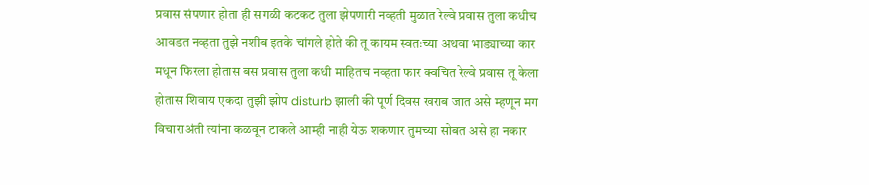प्रवास संपणार होता ही सगळी कटकट तुला झेपणारी नव्हती मुळात रेल्वे प्रवास तुला कधीच आवडत नव्हता तुझे नशीब इतके चांगले होते की तू कायम स्वतःच्या अथवा भाड्याच्या कार मधून फिरला होतास बस प्रवास तुला कधी माहितच नव्हता फार क्वचित रेल्वे प्रवास तू केला होतास शिवाय एकदा तुझी झोप disturb झाली की पूर्ण दिवस खराब जात असे म्हणून मग विचाराअंती त्यांना कळवून टाकले आम्ही नाही येऊ शकणार तुमच्या सोबत असे हा नकार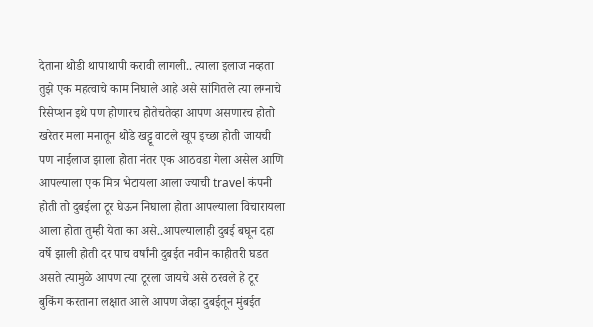देताना थोडी थापाथापी करावी लागली.. त्याला इलाज नव्हता तुझे एक महत्वाचे काम निघाले आहे असे सांगितले त्या लग्नाचे रिसेप्शन इथे पण होणारच होतेचतेव्हा आपण असणारच होतो खरेतर मला मनातून थोडे खट्टू वाटले खूप इच्छा होती जायची पण नाईलाज झाला होता नंतर एक आठवडा गेला असेल आणि आपल्याला एक मित्र भेटायला आला ज्याची travel कंपनी होती तो दुबईला टूर घेऊन निघाला होता आपल्याला विचारायला आला होता तुम्ही येता का असे..आपल्यालाही दुबई बघून दहा वर्षे झाली होती दर पाच वर्षांनी दुबईत नवीन काहीतरी घडत असते त्यामुळे आपण त्या टूरला जायचे असे ठरवले हे टूर बुकिंग करताना लक्षात आले आपण जेव्हा दुबईतून मुंबईत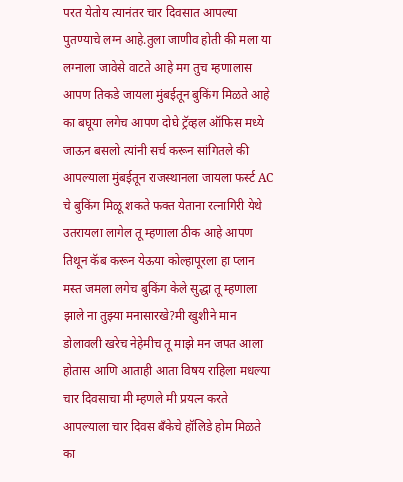परत येतोय त्यानंतर चार दिवसात आपल्या पुतण्याचे लग्न आहे.तुला जाणीव होती की मला या लग्नाला जावेसे वाटते आहे मग तुच म्हणालास आपण तिकडे जायला मुंबईतून बुकिंग मिळते आहे का बघूया लगेच आपण दोघे ट्रॅव्हल ऑफिस मध्ये जाऊन बसलो त्यांनी सर्च करून सांगितले की आपल्याला मुंबईतून राजस्थानला जायला फर्स्ट AC चे बुकिंग मिळू शकते फक्त येताना रत्नागिरी येथे उतरायला लागेल तू म्हणाला ठीक आहे आपण तिथून कॅब करून येऊया कोल्हापूरला हा प्लान मस्त जमला लगेच बुकिंग केले सुद्धा तू म्हणाला झाले ना तुझ्या मनासारखे?मी खुशीने मान डोलावली खरेच नेहेमीच तू माझे मन जपत आला होतास आणि आताही आता विषय राहिला मधल्या चार दिवसाचा मी म्हणले मी प्रयत्न करते आपल्याला चार दिवस बँकेचे हॉलिडे होम मिळते का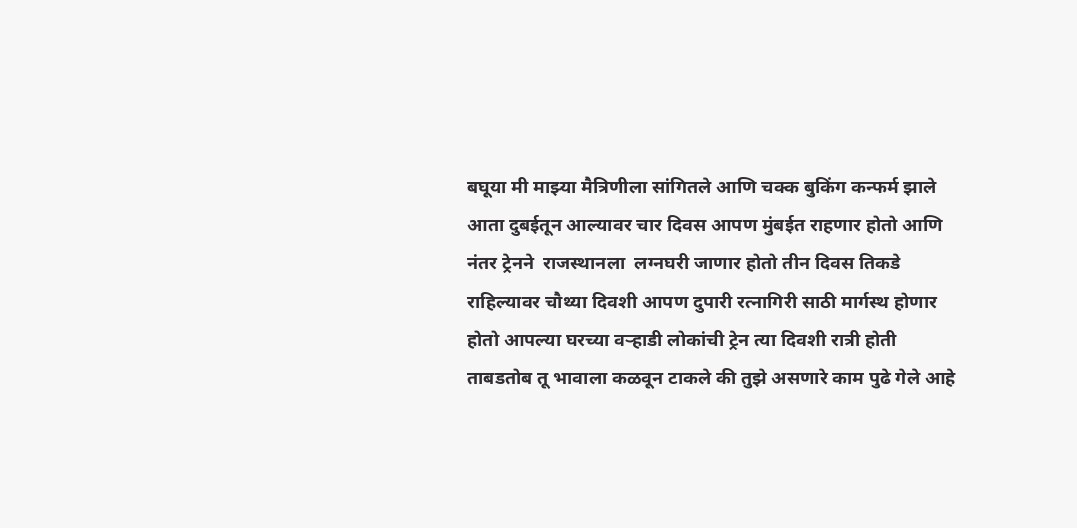बघूया मी माझ्या मैत्रिणीला सांगितले आणि चक्क बुकिंग कन्फर्म झाले आता दुबईतून आल्यावर चार दिवस आपण मुंबईत राहणार होतो आणि नंतर ट्रेनने  राजस्थानला  लग्नघरी जाणार होतो तीन दिवस तिकडे राहिल्यावर चौथ्या दिवशी आपण दुपारी रत्नागिरी साठी मार्गस्थ होणार होतो आपल्या घरच्या वऱ्हाडी लोकांची ट्रेन त्या दिवशी रात्री होती ताबडतोब तू भावाला कळवून टाकले की तुझे असणारे काम पुढे गेले आहे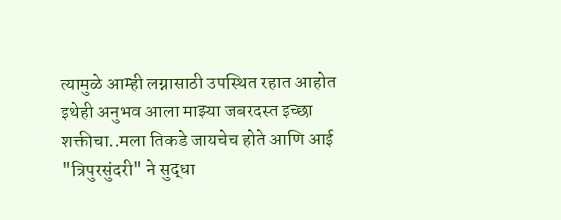त्यामुळे आम्ही लग्नासाठी उपस्थित रहात आहोत इथेही अनुभव आला माझ्या जबरदस्त इच्छा शक्तीचा..मला तिकडे जायचेच होते आणि आई "त्रिपुरसुंदरी" ने सुद्धा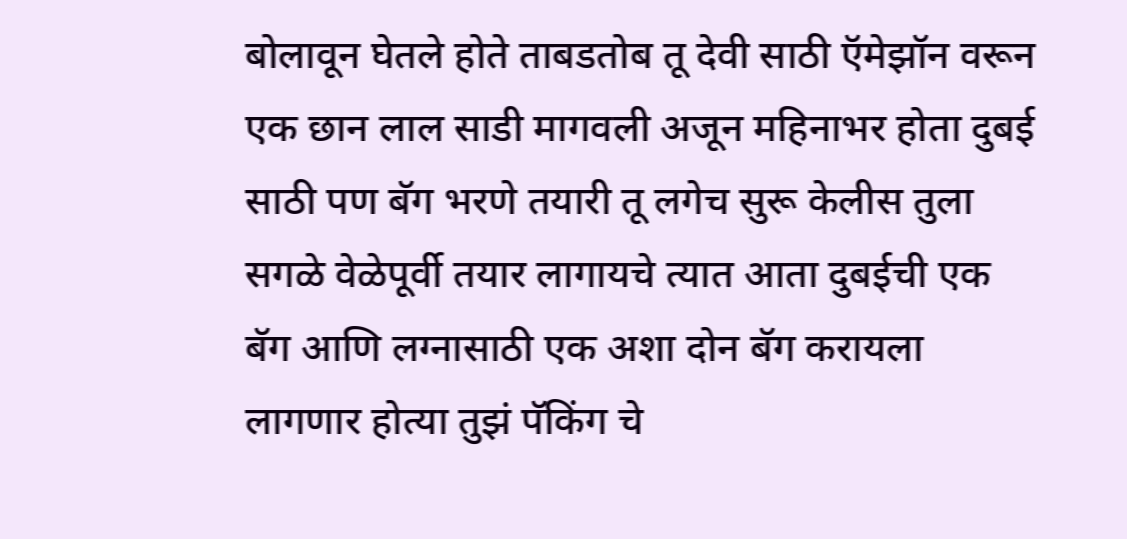बोलावून घेतले होते ताबडतोब तू देवी साठी ऍमेझॉन वरून एक छान लाल साडी मागवली अजून महिनाभर होता दुबई साठी पण बॅग भरणे तयारी तू लगेच सुरू केलीस तुला सगळे वेळेपूर्वी तयार लागायचे त्यात आता दुबईची एक बॅग आणि लग्नासाठी एक अशा दोन बॅग करायला लागणार होत्या तुझं पॅकिंग चे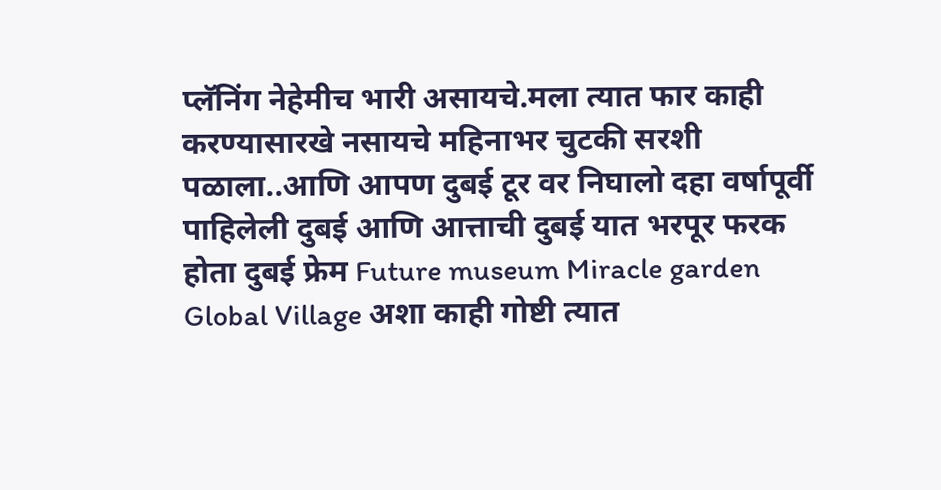प्लॅनिंग नेहेमीच भारी असायचे.मला त्यात फार काही करण्यासारखे नसायचे महिनाभर चुटकी सरशी पळाला..आणि आपण दुबई टूर वर निघालो दहा वर्षापूर्वी पाहिलेली दुबई आणि आत्ताची दुबई यात भरपूर फरक होता दुबई फ्रेम Future museum Miracle garden Global Village अशा काही गोष्टी त्यात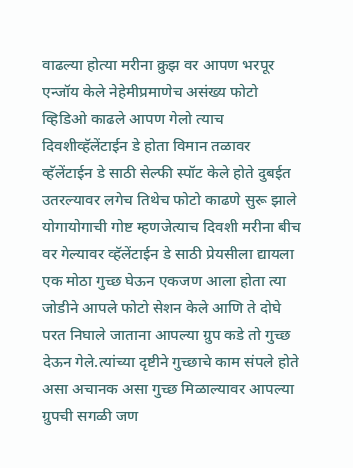वाढल्या होत्या मरीना क्रुझ वर आपण भरपूर एन्जॉय केले नेहेमीप्रमाणेच असंख्य फोटो व्हिडिओ काढले आपण गेलो त्याच दिवशीव्हॅलेंटाईन डे होता विमान तळावर व्हॅलेंटाईन डे साठी सेल्फी स्पॉट केले होते दुबईत उतरल्यावर लगेच तिथेच फोटो काढणे सुरू झाले योगायोगाची गोष्ट म्हणजेत्याच दिवशी मरीना बीच वर गेल्यावर व्हॅलेंटाईन डे साठी प्रेयसीला द्यायला एक मोठा गुच्छ घेऊन एकजण आला होता त्या जोडीने आपले फोटो सेशन केले आणि ते दोघे परत निघाले जाताना आपल्या ग्रुप कडे तो गुच्छ देऊन गेले.त्यांच्या दृष्टीने गुच्छाचे काम संपले होते असा अचानक असा गुच्छ मिळाल्यावर आपल्या ग्रुपची सगळी जण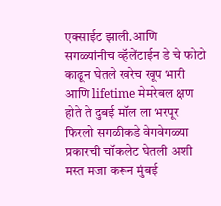एक्साईट झाली.आणि सगळ्यांनीच व्हॅलेंटाईन डे चे फोटो काढून घेतले खरेच खूप भारी आणि lifetime मेमरेबल क्षण होते ते दुबई मॉल ला भरपूर फिरलो सगळीकडे वेगवेगळ्या प्रकारची चॉकलेट घेतली अशी मस्त मजा करून मुंबई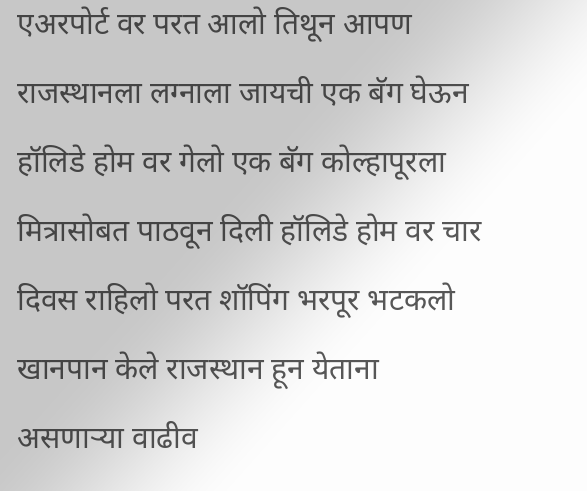एअरपोर्ट वर परत आलो तिथून आपण राजस्थानला लग्नाला जायची एक बॅग घेऊन हॉलिडे होम वर गेलो एक बॅग कोल्हापूरला मित्रासोबत पाठवून दिली हॉलिडे होम वर चार दिवस राहिलो परत शॉपिंग भरपूर भटकलो खानपान केले राजस्थान हून येताना असणाऱ्या वाढीव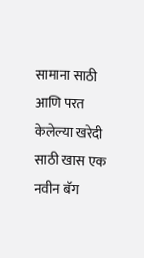सामाना साठी आणि परत केलेल्या खरेदी साठी खास एक नवीन बॅग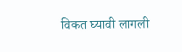विकत घ्यावी लागली